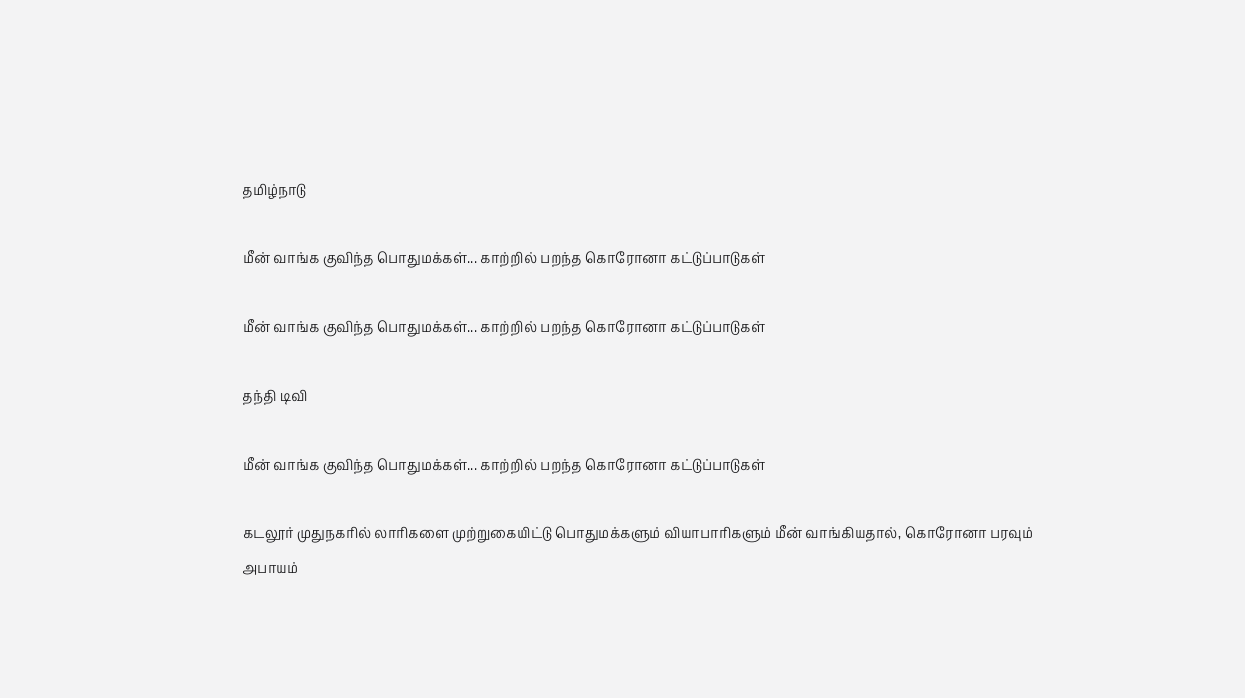தமிழ்நாடு

மீன் வாங்க குவிந்த பொதுமக்கள்... காற்றில் பறந்த கொரோனா கட்டுப்பாடுகள்

மீன் வாங்க குவிந்த பொதுமக்கள்... காற்றில் பறந்த கொரோனா கட்டுப்பாடுகள்

தந்தி டிவி

மீன் வாங்க குவிந்த பொதுமக்கள்... காற்றில் பறந்த கொரோனா கட்டுப்பாடுகள்

கடலூர் முதுநகரில் லாரிகளை முற்றுகையிட்டு பொதுமக்களும் வியாபாரிகளும் மீன் வாங்கியதால், கொரோனா பரவும் அபாயம்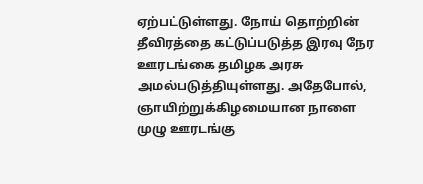ஏற்பட்டுள்ளது. நோய் தொற்றின் தீவிரத்தை கட்டுப்படுத்த இரவு நேர ஊரடங்கை தமிழக அரசு அமல்படுத்தியுள்ளது. அதேபோல், ஞாயிற்றுக்கிழமையான நாளை முழு ஊரடங்கு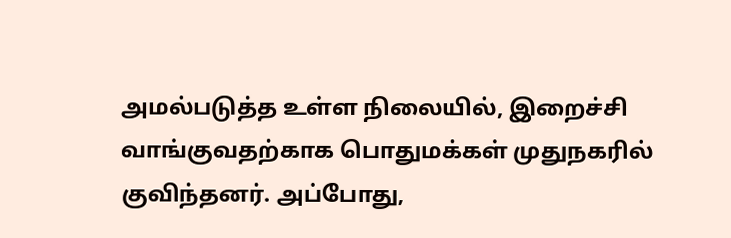அமல்படுத்த உள்ள நிலையில், இறைச்சி வாங்குவதற்காக பொதுமக்கள் முதுநகரில் குவிந்தனர். அப்போது,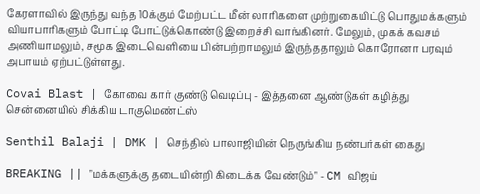கேரளாவில் இருந்து வந்த 10க்கும் மேற்பட்ட மீன் லாரிகளை முற்றுகையிட்டு பொதுமக்களும் வியாபாரிகளும் போட்டி போட்டுக்கொண்டு இறைச்சி வாங்கினர். மேலும், முகக் கவசம் அணியாமலும், சமூக இடைவெளியை பின்பற்றாமலும் இருந்ததாலும் கொரோனா பரவும் அபாயம் ஏற்பட்டுள்ளது.

Covai Blast | கோவை கார் குண்டு வெடிப்பு - இத்தனை ஆண்டுகள் கழித்து சென்னையில் சிக்கிய டாகுமெண்ட்ஸ்

Senthil Balaji | DMK | செந்தில் பாலாஜியின் நெருங்கிய நண்பர்கள் கைது

BREAKING || "மக்களுக்கு தடையின்றி கிடைக்க வேண்டும்" - CM விஜய்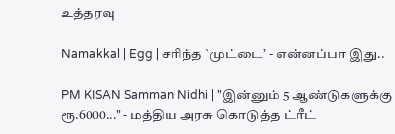உத்தரவு

Namakkal | Egg | சரிந்த `முட்டை’ - என்னப்பா இது..

PM KISAN Samman Nidhi | "இன்னும் 5 ஆண்டுகளுக்கு ரூ.6000..." - மத்திய அரசு கொடுத்த ட்ரீட்